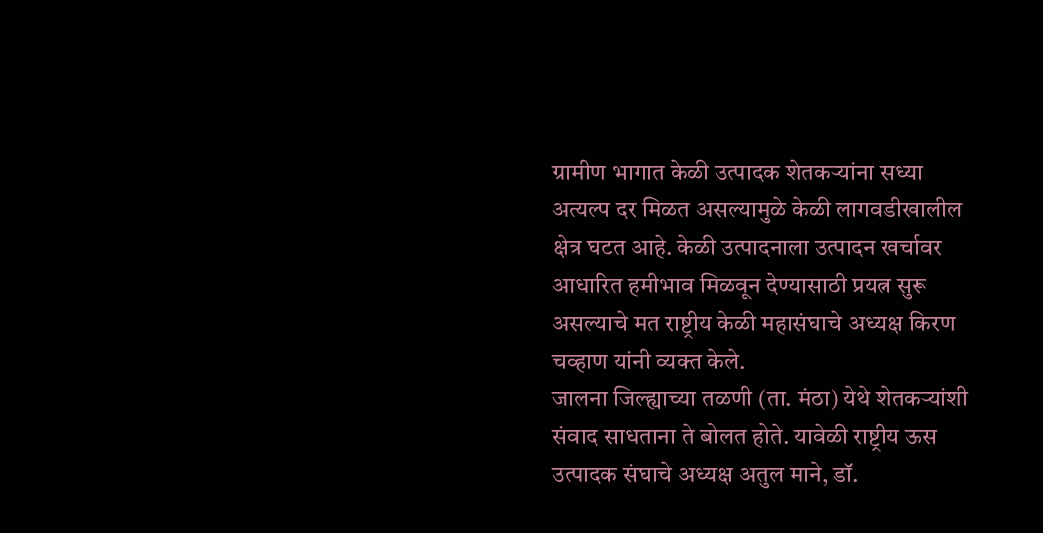ग्रामीण भागात केळी उत्पादक शेतकऱ्यांना सध्या अत्यल्प दर मिळत असल्यामुळे केळी लागवडीखालील क्षेत्र घटत आहे. केळी उत्पादनाला उत्पादन खर्चावर आधारित हमीभाव मिळवून देण्यासाठी प्रयत्न सुरू असल्याचे मत राष्ट्रीय केळी महासंघाचे अध्यक्ष किरण चव्हाण यांनी व्यक्त केले.
जालना जिल्ह्याच्या तळणी (ता. मंठा) येथे शेतकऱ्यांशी संवाद साधताना ते बोलत होते. यावेळी राष्ट्रीय ऊस उत्पादक संघाचे अध्यक्ष अतुल माने, डॉ.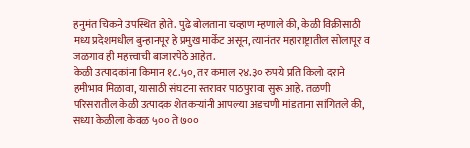हनुमंत चिकने उपस्थित होते. पुढे बोलताना चव्हाण म्हणाले की, केळी विक्रीसाठी मध्य प्रदेशमधील बुन्हानपूर हे प्रमुख मार्केट असून, त्यानंतर महाराष्ट्रातील सोलापूर व जळगाव ही महत्त्वाची बाजारपेठे आहेत.
केळी उत्पादकांना किमान १८.५०, तर कमाल २४.३० रुपये प्रति किलो दराने हमीभाव मिळावा, यासाठी संघटना स्तरावर पाठपुरावा सुरू आहे. तळणी परिसरातील केळी उत्पादक शेतकऱ्यांनी आपल्या अडचणी मांडताना सांगितले की, सध्या केळीला केवळ ५०० ते ७००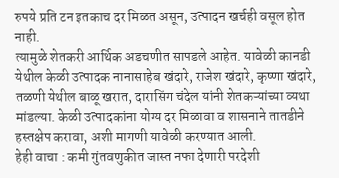रुपये प्रति टन इतकाच दर मिळत असून, उत्पादन खर्चही वसूल होत नाही.
त्यामुळे शेतकरी आर्थिक अडचणीत सापडले आहेत. यावेळी कानडी येथील केळी उत्पादक नानासाहेब खंदारे, राजेश खंदारे, कृष्णा खंदारे, तळणी येथील बाळू खरात, दारासिंग चंदेल यांनी शेतकऱ्यांच्या व्यथा मांडल्या. केळी उत्पादकांना योग्य दर मिळावा व शासनाने तातडीने हस्तक्षेप करावा, अशी मागणी यावेळी करण्यात आली.
हेही वाचा : कमी गुंतवणुकीत जास्त नफा देणारी परदेशी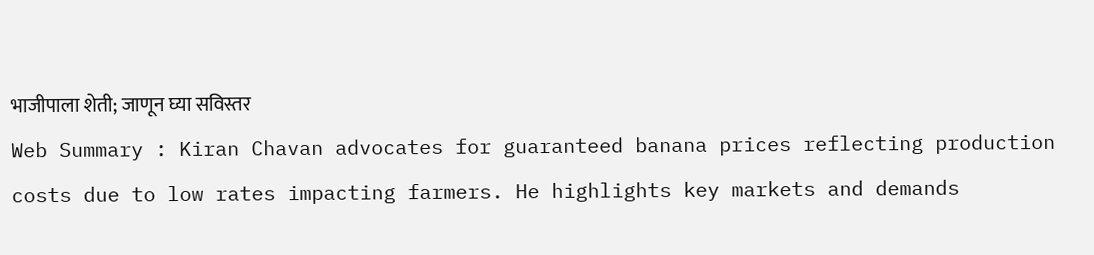भाजीपाला शेती; जाणून घ्या सविस्तर
Web Summary : Kiran Chavan advocates for guaranteed banana prices reflecting production costs due to low rates impacting farmers. He highlights key markets and demands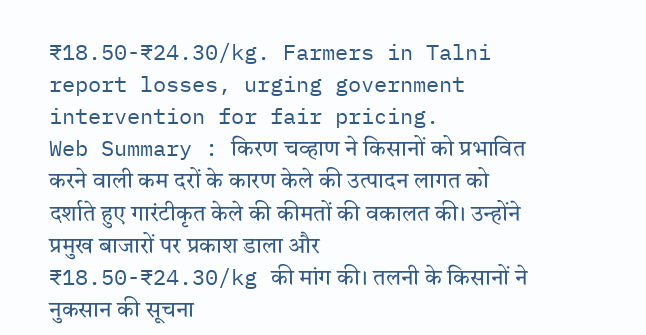₹18.50-₹24.30/kg. Farmers in Talni report losses, urging government intervention for fair pricing.
Web Summary : किरण चव्हाण ने किसानों को प्रभावित करने वाली कम दरों के कारण केले की उत्पादन लागत को दर्शाते हुए गारंटीकृत केले की कीमतों की वकालत की। उन्होंने प्रमुख बाजारों पर प्रकाश डाला और ₹18.50-₹24.30/kg की मांग की। तलनी के किसानों ने नुकसान की सूचना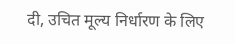दी, उचित मूल्य निर्धारण के लिए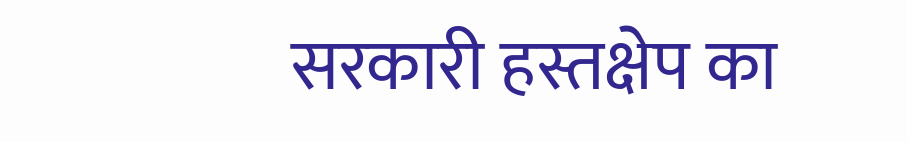सरकारी हस्तक्षेप का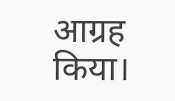आग्रह किया।